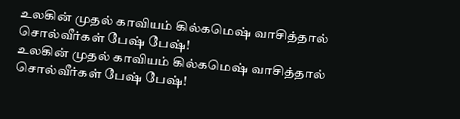உலகின் முதல் காவியம் கில்கமெஷ் வாசித்தால் சொல்வீர்கள் பேஷ் பேஷ்!
உலகின் முதல் காவியம் கில்கமெஷ் வாசித்தால் சொல்வீர்கள் பேஷ் பேஷ்!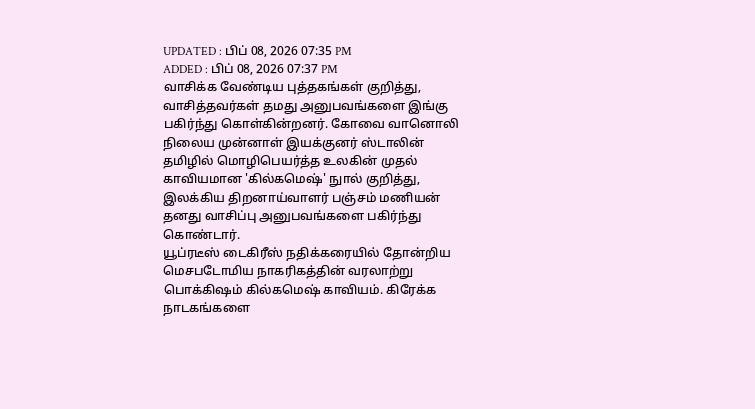UPDATED : பிப் 08, 2026 07:35 PM
ADDED : பிப் 08, 2026 07:37 PM
வாசிக்க வேண்டிய புத்தகங்கள் குறித்து, வாசித்தவர்கள் தமது அனுபவங்களை இங்கு பகிர்ந்து கொள்கின்றனர். கோவை வானொலி நிலைய முன்னாள் இயக்குனர் ஸ்டாலின் தமிழில் மொழிபெயர்த்த உலகின் முதல் காவியமான 'கில்கமெஷ்' நுால் குறித்து, இலக்கிய திறனாய்வாளர் பஞ்சம் மணியன் தனது வாசிப்பு அனுபவங்களை பகிர்ந்து கொண்டார்.
யூப்ரடீஸ் டைகிரீஸ் நதிக்கரையில் தோன்றிய மெசபடோமிய நாகரிகத்தின் வரலாற்று பொக்கிஷம் கில்கமெஷ் காவியம். கிரேக்க நாடகங்களை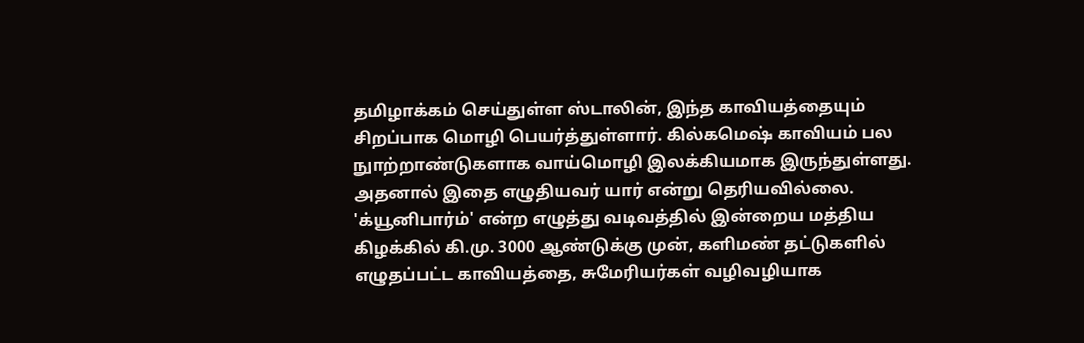தமிழாக்கம் செய்துள்ள ஸ்டாலின், இந்த காவியத்தையும் சிறப்பாக மொழி பெயர்த்துள்ளார். கில்கமெஷ் காவியம் பல நுாற்றாண்டுகளாக வாய்மொழி இலக்கியமாக இருந்துள்ளது. அதனால் இதை எழுதியவர் யார் என்று தெரியவில்லை.
'க்யூனிபார்ம்' என்ற எழுத்து வடிவத்தில் இன்றைய மத்திய கிழக்கில் கி.மு. 3000 ஆண்டுக்கு முன், களிமண் தட்டுகளில் எழுதப்பட்ட காவியத்தை, சுமேரியர்கள் வழிவழியாக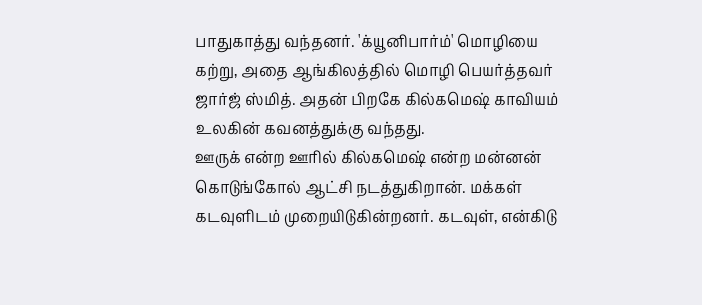பாதுகாத்து வந்தனர். 'க்யூனிபார்ம்' மொழியை கற்று, அதை ஆங்கிலத்தில் மொழி பெயர்த்தவர் ஜார்ஜ் ஸ்மித். அதன் பிறகே கில்கமெஷ் காவியம் உலகின் கவனத்துக்கு வந்தது.
ஊருக் என்ற ஊரில் கில்கமெஷ் என்ற மன்னன் கொடுங்கோல் ஆட்சி நடத்துகிறான். மக்கள் கடவுளிடம் முறையிடுகின்றனர். கடவுள், என்கிடு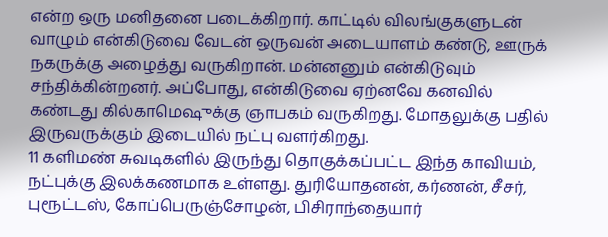என்ற ஒரு மனிதனை படைக்கிறார். காட்டில் விலங்குகளுடன் வாழும் என்கிடுவை வேடன் ஒருவன் அடையாளம் கண்டு, ஊருக் நகருக்கு அழைத்து வருகிறான். மன்னனும் என்கிடுவும் சந்திக்கின்றனர். அப்போது, என்கிடுவை ஏற்னவே கனவில் கண்டது கில்காமெஷுக்கு ஞாபகம் வருகிறது. மோதலுக்கு பதில் இருவருக்கும் இடையில் நட்பு வளர்கிறது.
11 களிமண் சுவடிகளில் இருந்து தொகுக்கப்பட்ட இந்த காவியம், நட்புக்கு இலக்கணமாக உள்ளது. துரியோதனன், கர்ணன், சீசர், புரூட்டஸ், கோப்பெருஞ்சோழன், பிசிராந்தையார்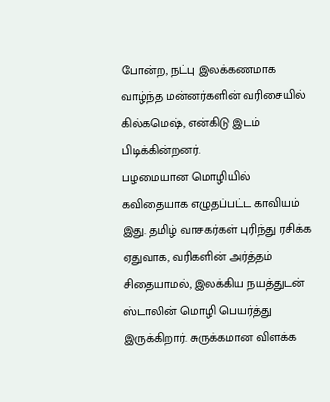போன்ற, நட்பு இலக்கணமாக வாழ்ந்த மன்னர்களின் வரிசையில் கில்கமெஷ், என்கிடு இடம் பிடிக்கின்றனர்.
பழமையான மொழியில் கவிதையாக எழுதப்பட்ட காவியம் இது. தமிழ் வாசகர்கள் புரிந்து ரசிக்க ஏதுவாக, வரிகளின் அர்த்தம் சிதையாமல், இலக்கிய நயத்துடன் ஸ்டாலின் மொழி பெயர்த்து இருக்கிறார். சுருக்கமான விளக்க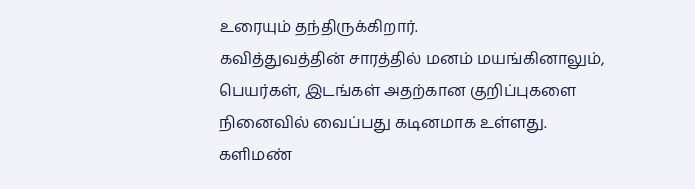உரையும் தந்திருக்கிறார்.
கவித்துவத்தின் சாரத்தில் மனம் மயங்கினாலும், பெயர்கள், இடங்கள் அதற்கான குறிப்புகளை நினைவில் வைப்பது கடினமாக உள்ளது. களிமண்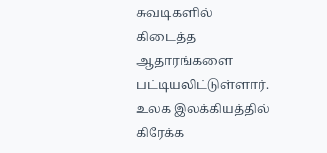சுவடிகளில் கிடைத்த ஆதாரங்களை பட்டியலிட்டுள்ளார்.
உலக இலக்கியத்தில் கிரேக்க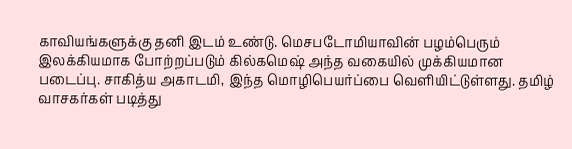காவியங்களுக்கு தனி இடம் உண்டு. மெசபடோமியாவின் பழம்பெரும் இலக்கியமாக போற்றப்படும் கில்கமெஷ் அந்த வகையில் முக்கியமான படைப்பு. சாகித்ய அகாடமி, இந்த மொழிபெயர்ப்பை வெளியிட்டுள்ளது. தமிழ் வாசகர்கள் படித்து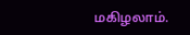மகிழலாம்.